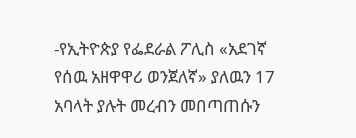-የኢትዮጵያ የፌደራል ፖሊስ «አደገኛ የሰዉ አዘዋዋሪ ወንጀለኛ» ያለዉን 17 አባላት ያሉት መረብን መበጣጠሱን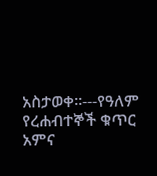አስታወቀ።---የዓለም የረሐብተኞች ቁጥር አምና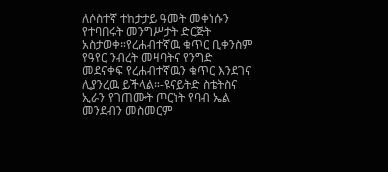ለሶስተኛ ተከታታይ ዓመት መቀነሱን የተባበሩት መንግሥታት ድርጅት አስታወቀ።የረሐብተኛዉ ቁጥር ቢቀንስም የዓየር ንብረት መዛባትና የንግድ መደናቀፍ የረሐብተኛዉን ቁጥር እንደገና ሊያንረዉ ይችላል።-ዩናይትድ ስቴትስና ኢራን የገጠሙት ጦርነት የባብ ኤል መንደብን መስመርም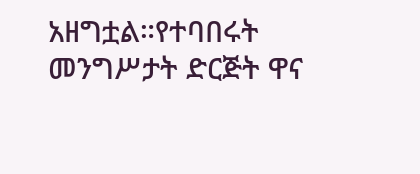አዘግቷል።የተባበሩት መንግሥታት ድርጅት ዋና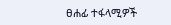ፀሐፊ ተፋላሚዎች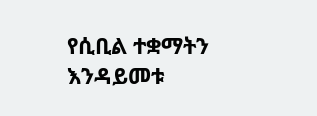የሲቢል ተቋማትን እንዳይመቱ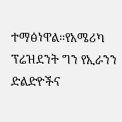ተማፅነዋል።የአሜሪካ ፕሬዝደንት ግን የኢራንን ድልድዮችና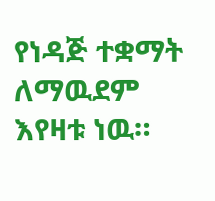የነዳጅ ተቋማት ለማዉደም እየዛቱ ነዉ።